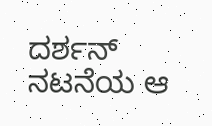ದರ್ಶನ್ ನಟನೆಯ ಆ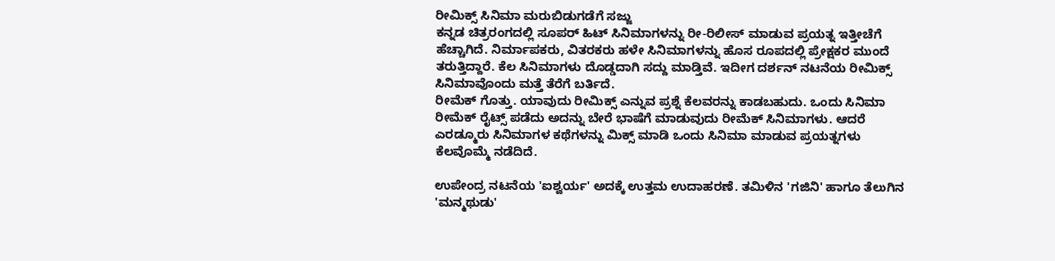ರೀಮಿಕ್ಸ್ ಸಿನಿಮಾ ಮರುಬಿಡುಗಡೆಗೆ ಸಜ್ಜು
ಕನ್ನಡ ಚಿತ್ರರಂಗದಲ್ಲಿ ಸೂಪರ್ ಹಿಟ್ ಸಿನಿಮಾಗಳನ್ನು ರೀ-ರಿಲೀಸ್ ಮಾಡುವ ಪ್ರಯತ್ನ ಇತ್ತೀಚೆಗೆ ಹೆಚ್ಚಾಗಿದೆ. ನಿರ್ಮಾಪಕರು, ವಿತರಕರು ಹಳೇ ಸಿನಿಮಾಗಳನ್ನು ಹೊಸ ರೂಪದಲ್ಲಿ ಪ್ರೇಕ್ಷಕರ ಮುಂದೆ ತರುತ್ತಿದ್ದಾರೆ. ಕೆಲ ಸಿನಿಮಾಗಳು ದೊಡ್ಡದಾಗಿ ಸದ್ದು ಮಾಡ್ತಿವೆ. ಇದೀಗ ದರ್ಶನ್ ನಟನೆಯ ರೀಮಿಕ್ಸ್ ಸಿನಿಮಾವೊಂದು ಮತ್ತೆ ತೆರೆಗೆ ಬರ್ತಿದೆ.
ರೀಮೆಕ್ ಗೊತ್ತು. ಯಾವುದು ರೀಮಿಕ್ಸ್ ಎನ್ನುವ ಪ್ರಶ್ನೆ ಕೆಲವರನ್ನು ಕಾಡಬಹುದು. ಒಂದು ಸಿನಿಮಾ ರೀಮೆಕ್ ರೈಟ್ಸ್ ಪಡೆದು ಅದನ್ನು ಬೇರೆ ಭಾಷೆಗೆ ಮಾಡುವುದು ರೀಮೆಕ್ ಸಿನಿಮಾಗಳು. ಆದರೆ ಎರಡ್ಮೂರು ಸಿನಿಮಾಗಳ ಕಥೆಗಳನ್ನು ಮಿಕ್ಸ್ ಮಾಡಿ ಒಂದು ಸಿನಿಮಾ ಮಾಡುವ ಪ್ರಯತ್ನಗಳು ಕೆಲವೊಮ್ಮೆ ನಡೆದಿದೆ.

ಉಪೇಂದ್ರ ನಟನೆಯ 'ಐಶ್ವರ್ಯ' ಅದಕ್ಕೆ ಉತ್ತಮ ಉದಾಹರಣೆ. ತಮಿಳಿನ 'ಗಜಿನಿ' ಹಾಗೂ ತೆಲುಗಿನ 'ಮನ್ಮಥುಡು'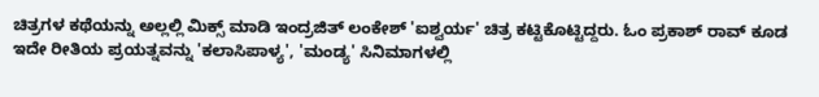ಚಿತ್ರಗಳ ಕಥೆಯನ್ನು ಅಲ್ಲಲ್ಲಿ ಮಿಕ್ಸ್ ಮಾಡಿ ಇಂದ್ರಜಿತ್ ಲಂಕೇಶ್ 'ಐಶ್ವರ್ಯ' ಚಿತ್ರ ಕಟ್ಟಿಕೊಟ್ಟಿದ್ದರು. ಓಂ ಪ್ರಕಾಶ್ ರಾವ್ ಕೂಡ ಇದೇ ರೀತಿಯ ಪ್ರಯತ್ನವನ್ನು 'ಕಲಾಸಿಪಾಳ್ಯ', 'ಮಂಡ್ಯ' ಸಿನಿಮಾಗಳಲ್ಲಿ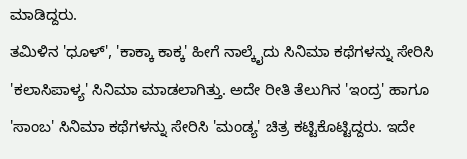ಮಾಡಿದ್ದರು.
ತಮಿಳಿನ 'ಧೂಳ್', 'ಕಾಕ್ಕಾ ಕಾಕ್ಕ' ಹೀಗೆ ನಾಲ್ಕೈದು ಸಿನಿಮಾ ಕಥೆಗಳನ್ನು ಸೇರಿಸಿ 'ಕಲಾಸಿಪಾಳ್ಯ' ಸಿನಿಮಾ ಮಾಡಲಾಗಿತ್ತು. ಅದೇ ರೀತಿ ತೆಲುಗಿನ 'ಇಂದ್ರ' ಹಾಗೂ 'ಸಾಂಬ' ಸಿನಿಮಾ ಕಥೆಗಳನ್ನು ಸೇರಿಸಿ 'ಮಂಡ್ಯ' ಚಿತ್ರ ಕಟ್ಟಿಕೊಟ್ಟಿದ್ದರು. ಇದೇ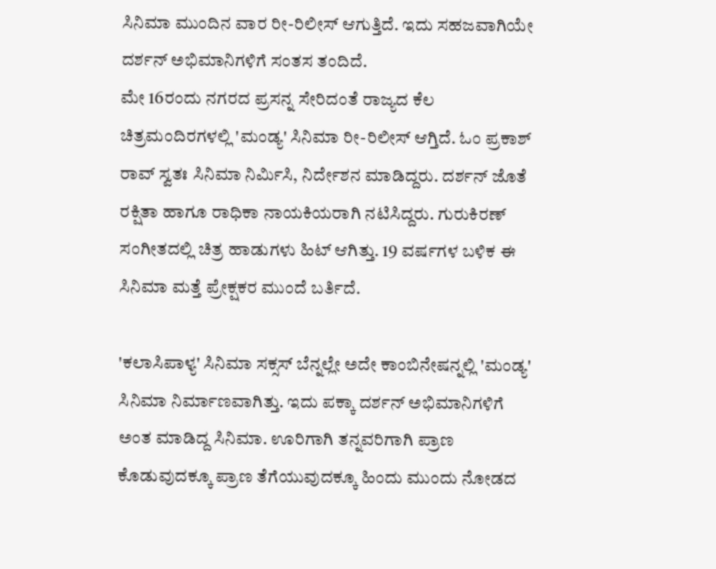ಸಿನಿಮಾ ಮುಂದಿನ ವಾರ ರೀ-ರಿಲೀಸ್ ಆಗುತ್ತಿದೆ. ಇದು ಸಹಜವಾಗಿಯೇ ದರ್ಶನ್ ಅಭಿಮಾನಿಗಳಿಗೆ ಸಂತಸ ತಂದಿದೆ.
ಮೇ 16ರಂದು ನಗರದ ಪ್ರಸನ್ನ ಸೇರಿದಂತೆ ರಾಜ್ಯದ ಕೆಲ ಚಿತ್ರಮಂದಿರಗಳಲ್ಲಿ 'ಮಂಡ್ಯ' ಸಿನಿಮಾ ರೀ-ರಿಲೀಸ್ ಆಗ್ತಿದೆ. ಓಂ ಪ್ರಕಾಶ್ ರಾವ್ ಸ್ವತಃ ಸಿನಿಮಾ ನಿರ್ಮಿಸಿ, ನಿರ್ದೇಶನ ಮಾಡಿದ್ದರು. ದರ್ಶನ್ ಜೊತೆ ರಕ್ಷಿತಾ ಹಾಗೂ ರಾಧಿಕಾ ನಾಯಕಿಯರಾಗಿ ನಟಿಸಿದ್ದರು. ಗುರುಕಿರಣ್ ಸಂಗೀತದಲ್ಲಿ ಚಿತ್ರ ಹಾಡುಗಳು ಹಿಟ್ ಆಗಿತ್ತು. 19 ವರ್ಷಗಳ ಬಳಿಕ ಈ ಸಿನಿಮಾ ಮತ್ತೆ ಪ್ರೇಕ್ಷಕರ ಮುಂದೆ ಬರ್ತಿದೆ.

'ಕಲಾಸಿಪಾಳ್ಯ' ಸಿನಿಮಾ ಸಕ್ಸಸ್ ಬೆನ್ನಲ್ಲೇ ಅದೇ ಕಾಂಬಿನೇಷನ್ನಲ್ಲಿ 'ಮಂಡ್ಯ' ಸಿನಿಮಾ ನಿರ್ಮಾಣವಾಗಿತ್ತು. ಇದು ಪಕ್ಕಾ ದರ್ಶನ್ ಅಭಿಮಾನಿಗಳಿಗೆ ಅಂತ ಮಾಡಿದ್ದ ಸಿನಿಮಾ. ಊರಿಗಾಗಿ ತನ್ನವರಿಗಾಗಿ ಪ್ರಾಣ ಕೊಡುವುದಕ್ಕೂ ಪ್ರಾಣ ತೆಗೆಯುವುದಕ್ಕೂ ಹಿಂದು ಮುಂದು ನೋಡದ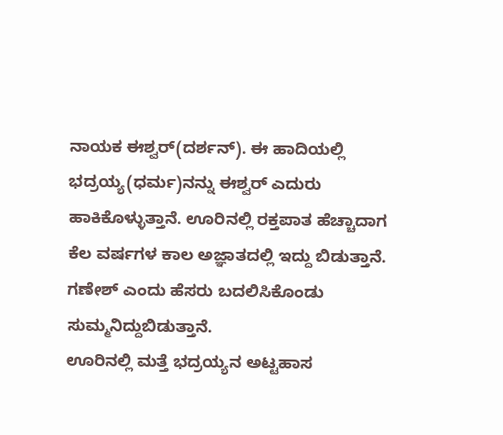ನಾಯಕ ಈಶ್ವರ್(ದರ್ಶನ್). ಈ ಹಾದಿಯಲ್ಲಿ ಭದ್ರಯ್ಯ(ಧರ್ಮ)ನನ್ನು ಈಶ್ವರ್ ಎದುರು ಹಾಕಿಕೊಳ್ಳುತ್ತಾನೆ. ಊರಿನಲ್ಲಿ ರಕ್ತಪಾತ ಹೆಚ್ಚಾದಾಗ ಕೆಲ ವರ್ಷಗಳ ಕಾಲ ಅಜ್ಞಾತದಲ್ಲಿ ಇದ್ದು ಬಿಡುತ್ತಾನೆ. ಗಣೇಶ್ ಎಂದು ಹೆಸರು ಬದಲಿಸಿಕೊಂಡು ಸುಮ್ಮನಿದ್ದುಬಿಡುತ್ತಾನೆ.
ಊರಿನಲ್ಲಿ ಮತ್ತೆ ಭದ್ರಯ್ಯನ ಅಟ್ಟಹಾಸ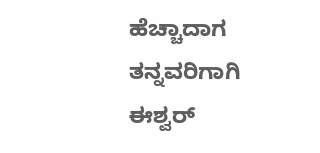ಹೆಚ್ಚಾದಾಗ ತನ್ನವರಿಗಾಗಿ ಈಶ್ವರ್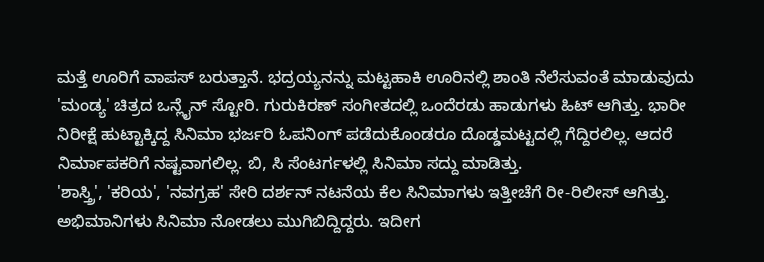ಮತ್ತೆ ಊರಿಗೆ ವಾಪಸ್ ಬರುತ್ತಾನೆ. ಭದ್ರಯ್ಯನನ್ನು ಮಟ್ಟಹಾಕಿ ಊರಿನಲ್ಲಿ ಶಾಂತಿ ನೆಲೆಸುವಂತೆ ಮಾಡುವುದು 'ಮಂಡ್ಯ' ಚಿತ್ರದ ಒನ್ಲೈನ್ ಸ್ಟೋರಿ. ಗುರುಕಿರಣ್ ಸಂಗೀತದಲ್ಲಿ ಒಂದೆರಡು ಹಾಡುಗಳು ಹಿಟ್ ಆಗಿತ್ತು. ಭಾರೀ ನಿರೀಕ್ಷೆ ಹುಟ್ಟಾಕ್ಕಿದ್ದ ಸಿನಿಮಾ ಭರ್ಜರಿ ಓಪನಿಂಗ್ ಪಡೆದುಕೊಂಡರೂ ದೊಡ್ಡಮಟ್ಟದಲ್ಲಿ ಗೆದ್ದಿರಲಿಲ್ಲ. ಆದರೆ ನಿರ್ಮಾಪಕರಿಗೆ ನಷ್ಟವಾಗಲಿಲ್ಲ. ಬಿ, ಸಿ ಸೆಂಟರ್ಗಳಲ್ಲಿ ಸಿನಿಮಾ ಸದ್ದು ಮಾಡಿತ್ತು.
'ಶಾಸ್ತ್ರಿ', 'ಕರಿಯ', 'ನವಗ್ರಹ' ಸೇರಿ ದರ್ಶನ್ ನಟನೆಯ ಕೆಲ ಸಿನಿಮಾಗಳು ಇತ್ತೀಚೆಗೆ ರೀ-ರಿಲೀಸ್ ಆಗಿತ್ತು. ಅಭಿಮಾನಿಗಳು ಸಿನಿಮಾ ನೋಡಲು ಮುಗಿಬಿದ್ದಿದ್ದರು. ಇದೀಗ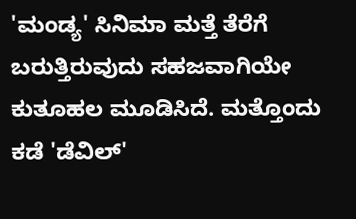'ಮಂಡ್ಯ' ಸಿನಿಮಾ ಮತ್ತೆ ತೆರೆಗೆ ಬರುತ್ತಿರುವುದು ಸಹಜವಾಗಿಯೇ ಕುತೂಹಲ ಮೂಡಿಸಿದೆ. ಮತ್ತೊಂದು ಕಡೆ 'ಡೆವಿಲ್'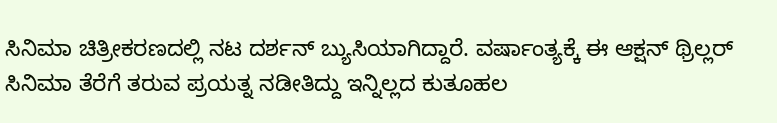ಸಿನಿಮಾ ಚಿತ್ರೀಕರಣದಲ್ಲಿ ನಟ ದರ್ಶನ್ ಬ್ಯುಸಿಯಾಗಿದ್ದಾರೆ. ವರ್ಷಾಂತ್ಯಕ್ಕೆ ಈ ಆಕ್ಷನ್ ಥ್ರಿಲ್ಲರ್ ಸಿನಿಮಾ ತೆರೆಗೆ ತರುವ ಪ್ರಯತ್ನ ನಡೀತಿದ್ದು ಇನ್ನಿಲ್ಲದ ಕುತೂಹಲ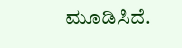ಮೂಡಿಸಿದೆ.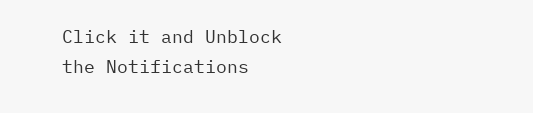Click it and Unblock the Notifications